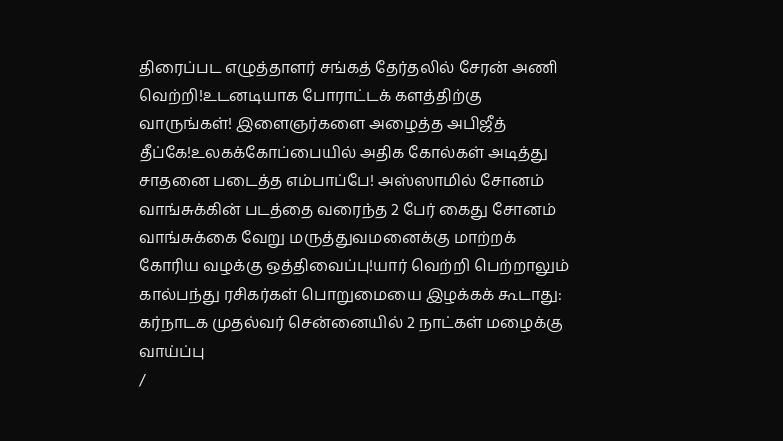திரைப்பட எழுத்தாளர் சங்கத் தேர்தலில் சேரன் அணி வெற்றி!உடனடியாக போராட்டக் களத்திற்கு வாருங்கள்! இளைஞர்களை அழைத்த அபிஜீத் தீப்கே!உலகக்கோப்பையில் அதிக கோல்கள் அடித்து சாதனை படைத்த எம்பாப்பே! அஸ்ஸாமில் சோனம் வாங்சுக்கின் படத்தை வரைந்த 2 பேர் கைது சோனம் வாங்சுக்கை வேறு மருத்துவமனைக்கு மாற்றக் கோரிய வழக்கு ஒத்திவைப்பு!யார் வெற்றி பெற்றாலும் கால்பந்து ரசிகர்கள் பொறுமையை இழக்கக் கூடாது: கர்நாடக முதல்வர் சென்னையில் 2 நாட்கள் மழைக்கு வாய்ப்பு
/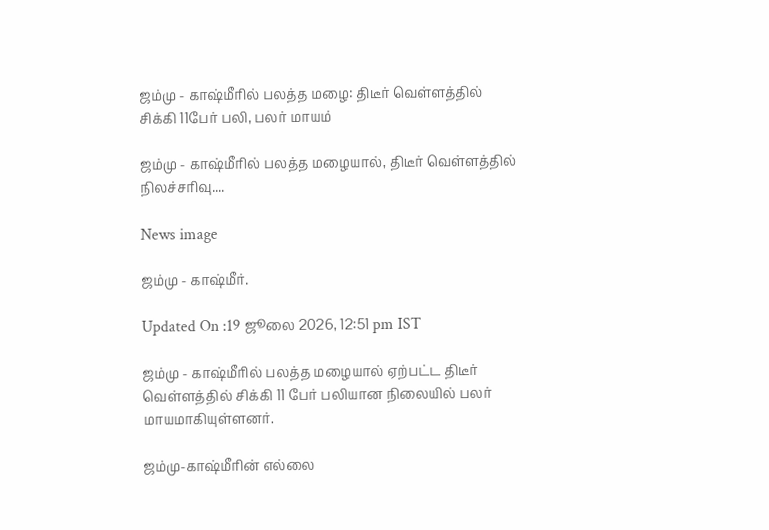ஜம்மு - காஷ்மீரில் பலத்த மழை: திடீர் வெள்ளத்தில் சிக்கி 11பேர் பலி, பலர் மாயம்

ஜம்மு - காஷ்மீரில் பலத்த மழையால், திடீர் வெள்ளத்தில் நிலச்சரிவு....

News image

ஜம்மு - காஷ்மீர்.

Updated On :19 ஜூலை 2026, 12:51 pm IST

ஜம்மு - காஷ்மீரில் பலத்த மழையால் ஏற்பட்ட திடீர் வெள்ளத்தில் சிக்கி 11 பேர் பலியான நிலையில் பலர் மாயமாகியுள்ளனர்.

ஜம்மு-காஷ்மீரின் எல்லை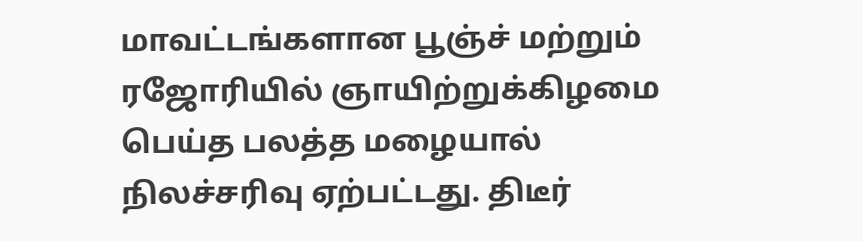மாவட்டங்களான பூஞ்ச் மற்றும் ரஜோரியில் ஞாயிற்றுக்கிழமை பெய்த பலத்த மழையால் நிலச்சரிவு ஏற்பட்டது. திடீர்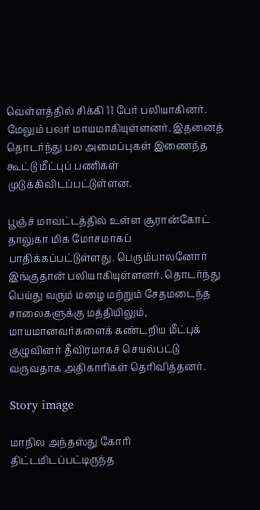வெள்ளத்தில் சிக்கி 11 பேர் பலியாகினர். மேலும் பலர் மாயமாகியுள்ளனர். இதனைத் தொடர்ந்து பல அமைப்புகள் இணைந்த கூட்டு மீட்புப் பணிகள் முடுக்கிவிடப்பட்டுள்ளன.

பூஞ்ச் மாவட்டத்தில் உள்ள சூரான்கோட் தாலுகா மிக மோசமாகப் பாதிக்கப்பட்டுள்ளது. பெரும்பாலனோர் இங்குதான் பலியாகியுள்ளனர். தொடர்ந்து பெய்து வரும் மழை மற்றும் சேதமடைந்த சாலைகளுக்கு மத்தியிலும், மாயமானவர்களைக் கண்டறிய மீட்புக் குழுவினர் தீவிரமாகச் செயல்பட்டு வருவதாக அதிகாரிகள் தெரிவித்தனர்.

Story image

மாநில அந்தஸ்து கோரி திட்டமிடப்பட்டிருந்த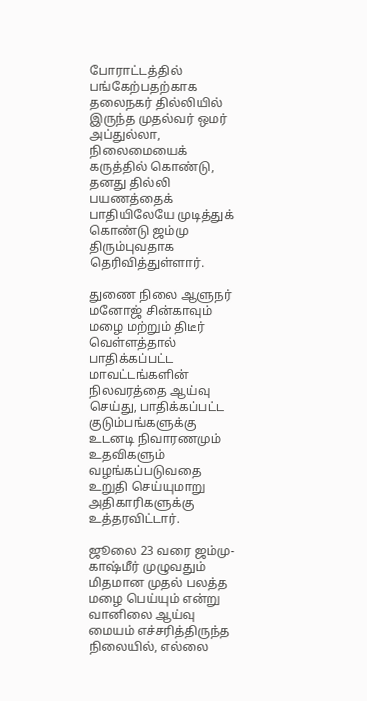போராட்டத்தில் பங்கேற்பதற்காக தலைநகர் தில்லியில் இருந்த முதல்வர் ஒமர் அப்துல்லா, நிலைமையைக் கருத்தில் கொண்டு, தனது தில்லி பயணத்தைக் பாதியிலேயே முடித்துக் கொண்டு ஜம்மு திரும்புவதாக தெரிவித்துள்ளார்.

துணை நிலை ஆளுநர் மனோஜ் சின்காவும் மழை மற்றும் திடீர் வெள்ளத்தால் பாதிக்கப்பட்ட மாவட்டங்களின் நிலவரத்தை ஆய்வு செய்து, பாதிக்கப்பட்ட குடும்பங்களுக்கு உடனடி நிவாரணமும் உதவிகளும் வழங்கப்படுவதை உறுதி செய்யுமாறு அதிகாரிகளுக்கு உத்தரவிட்டார்.

ஜூலை 23 வரை ஜம்மு-காஷ்மீர் முழுவதும் மிதமான முதல் பலத்த மழை பெய்யும் என்று வானிலை ஆய்வு மையம் எச்சரித்திருந்த நிலையில், எல்லை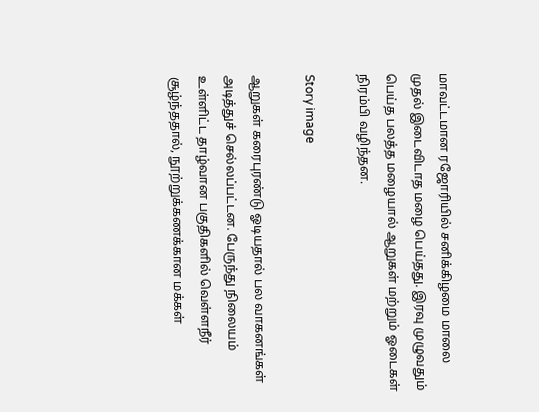மாவட்டமான ரஜோரியில் சனிக்கிழமை மாலை முதல் இடைவிடாத மழை பெய்தது. இரவு முழுவதும் பெய்த பலத்த மழையால் ஆறுகள் மற்றும் ஓடைகள் நிரம்பி வழிந்தன.

Story image

ஆறுகள் கரைபுரண்டு ஓடியதால் பல வாகனங்கள் அடித்துச் செல்லப்பட்டன. பேருந்து நிலையம் உள்ளிட்ட தாழ்வான பகுதிகளில் வெள்ளநீர் சூழ்ந்ததால், நூற்றுக்கணக்கான மக்கள்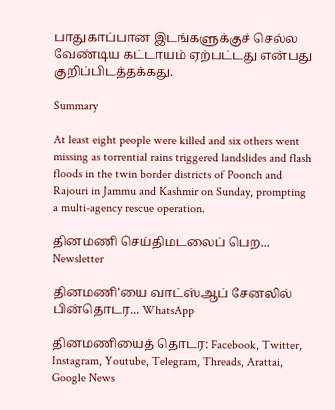பாதுகாப்பான இடங்களுக்குச் செல்ல வேண்டிய கட்டாயம் ஏற்பட்டது என்பது குறிப்பிடத்தக்கது.

Summary

At least eight people were killed and six others went missing as torrential rains triggered landslides and flash floods in the twin border districts of Poonch and Rajouri in Jammu and Kashmir on Sunday, prompting a multi-agency rescue operation.

தினமணி செய்திமடலைப் பெற... Newsletter

தினமணி'யை வாட்ஸ்ஆப் சேனலில் பின்தொடர... WhatsApp

தினமணியைத் தொடர: Facebook, Twitter, Instagram, Youtube, Telegram, Threads, Arattai, Google News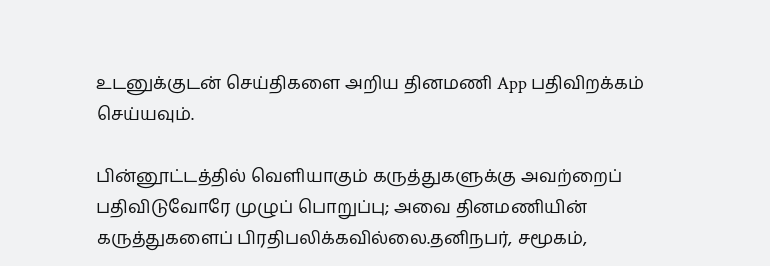உடனுக்குடன் செய்திகளை அறிய தினமணி App பதிவிறக்கம் செய்யவும்.

பின்னூட்டத்தில் வெளியாகும் கருத்துகளுக்கு அவற்றைப் பதிவிடுவோரே முழுப் பொறுப்பு; அவை தினமணியின் கருத்துகளைப் பிரதிபலிக்கவில்லை.தனிநபர், சமூகம்,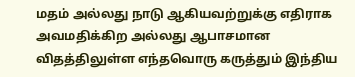மதம் அல்லது நாடு ஆகியவற்றுக்கு எதிராக அவமதிக்கிற அல்லது ஆபாசமான விதத்திலுள்ள எந்தவொரு கருத்தும் இந்திய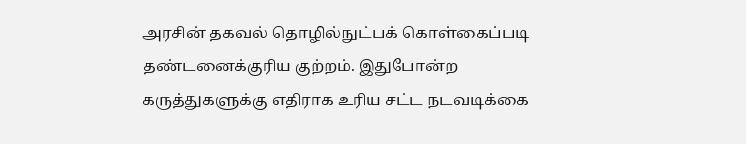அரசின் தகவல் தொழில்நுட்பக் கொள்கைப்படி தண்டனைக்குரிய குற்றம். இதுபோன்ற கருத்துகளுக்கு எதிராக உரிய சட்ட நடவடிக்கை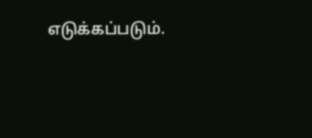எடுக்கப்படும்.